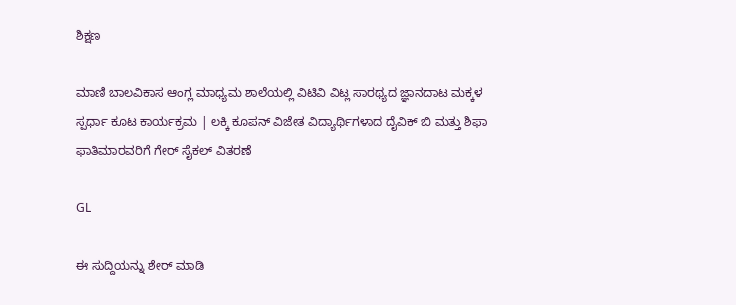ಶಿಕ್ಷಣ

ಮಾಣಿ ಬಾಲವಿಕಾಸ ಆಂಗ್ಲ ಮಾಧ್ಯಮ ಶಾಲೆಯಲ್ಲಿ ವಿಟಿವಿ ವಿಟ್ಲ ಸಾರಥ್ಯದ ಜ್ಞಾನದಾಟ ಮಕ್ಕಳ ಸ್ಪರ್ಧಾ ಕೂಟ ಕಾರ್ಯಕ್ರಮ | ಲಕ್ಕಿ ಕೂಪನ್ ವಿಜೇತ ವಿದ್ಯಾರ್ಥಿಗಳಾದ ದೈವಿಕ್ ಬಿ ಮತ್ತು ಶಿಫಾ ಫಾತಿಮಾರವರಿಗೆ ಗೇರ್ ಸೈಕಲ್ ವಿತರಣೆ

GL

ಈ ಸುದ್ದಿಯನ್ನು ಶೇರ್ ಮಾಡಿ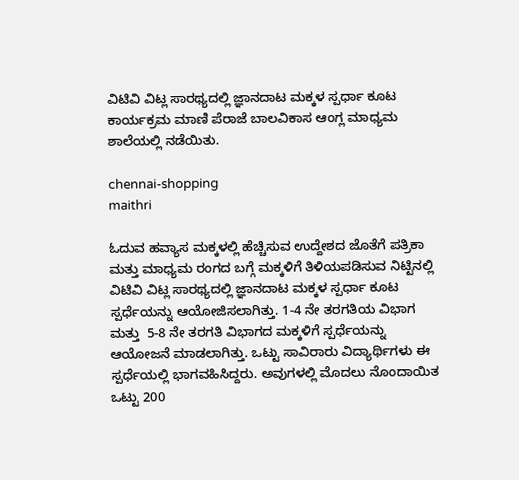ವಿಟಿವಿ ವಿಟ್ಲ ಸಾರಥ್ಯದಲ್ಲಿ ಜ್ಞಾನದಾಟ ಮಕ್ಕಳ ಸ್ಪರ್ಧಾ ಕೂಟ ಕಾರ್ಯಕ್ರಮ ಮಾಣಿ ಪೆರಾಜೆ ಬಾಲವಿಕಾಸ ಆಂಗ್ಲ ಮಾಧ್ಯಮ ಶಾಲೆಯಲ್ಲಿ ನಡೆಯಿತು.

chennai-shopping
maithri

ಓದುವ ಹವ್ಯಾಸ ಮಕ್ಕಳಲ್ಲಿ ಹೆಚ್ಚಿಸುವ ಉದ್ದೇಶದ ಜೊತೆಗೆ ಪತ್ರಿಕಾ ಮತ್ತು ಮಾಧ್ಯಮ ರಂಗದ ಬಗ್ಗೆ ಮಕ್ಕಳಿಗೆ ತಿಳಿಯಪಡಿಸುವ ನಿಟ್ಟಿನಲ್ಲಿ ವಿಟಿವಿ ವಿಟ್ಲ ಸಾರಥ್ಯದಲ್ಲಿ ಜ್ಞಾನದಾಟ ಮಕ್ಕಳ ಸ್ಪರ್ಧಾ ಕೂಟ ಸ್ಪರ್ಧೆಯನ್ನು ಆಯೋಜಿಸಲಾಗಿತ್ತು. 1-4 ನೇ ತರಗತಿಯ ವಿಭಾಗ ಮತ್ತು  5-8 ನೇ ತರಗತಿ ವಿಭಾಗದ ಮಕ್ಕಳಿಗೆ ಸ್ಪರ್ಧೆಯನ್ನು ಆಯೋಜನೆ ಮಾಡಲಾಗಿತ್ತು. ಒಟ್ಟು ಸಾವಿರಾರು ವಿದ್ಯಾರ್ಥಿಗಳು ಈ ಸ್ಪರ್ಧೆಯಲ್ಲಿ ಭಾಗವಹಿಸಿದ್ದರು. ಅವುಗಳಲ್ಲಿ ಮೊದಲು ನೊಂದಾಯಿತ ಒಟ್ಟು 200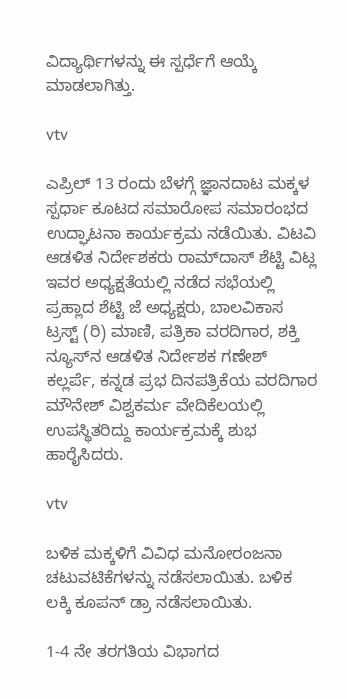ವಿದ್ಯಾರ್ಥಿಗಳನ್ನು ಈ ಸ್ಪರ್ಧೆಗೆ ಆಯ್ಕೆ ಮಾಡಲಾಗಿತ್ತು.

vtv

ಎಪ್ರಿಲ್ 13 ರಂದು ಬೆಳಗ್ಗೆ ಜ್ಞಾನದಾಟ ಮಕ್ಕಳ ಸ್ಪರ್ಧಾ ಕೂಟದ ಸಮಾರೋಪ ಸಮಾರಂಭದ ಉದ್ಘಾಟನಾ ಕಾರ್ಯಕ್ರಮ ನಡೆಯಿತು. ವಿಟವಿ ಆಡಳಿತ ನಿರ್ದೇಶಕರು ರಾಮ್‌ದಾಸ್ ಶೆಟ್ಟಿ ವಿಟ್ಲ ಇವರ ಅಧ್ಯಕ್ಷತೆಯಲ್ಲಿ ನಡೆದ ಸಭೆಯಲ್ಲಿ ಪ್ರಹ್ಲಾದ ಶೆಟ್ಟಿ ಜೆ ಅಧ್ಯಕ್ಷರು, ಬಾಲವಿಕಾಸ ಟ್ರಸ್ಟ್‌ (ರಿ) ಮಾಣಿ, ಪತ್ರಿಕಾ ವರದಿಗಾರ, ಶಕ್ತಿ ನ್ಯೂಸ್‌ನ ಆಡಳಿತ ನಿರ್ದೇಶಕ ಗಣೇಶ್‌ ಕಲ್ಲರ್ಪೆ, ಕನ್ನಡ ಪ್ರಭ ದಿನಪತ್ರಿಕೆಯ ವರದಿಗಾರ ಮೌನೇಶ್‌ ವಿಶ್ವಕರ್ಮ ವೇದಿಕೆಲಯಲ್ಲಿ ಉಪಸ್ಥಿತರಿದ್ದು ಕಾರ್ಯಕ್ರಮಕ್ಕೆ ಶುಭ ಹಾರೈಸಿದರು.

vtv

ಬಳಿಕ ಮಕ್ಕಳಿಗೆ ವಿವಿಧ ಮನೋರಂಜನಾ ಚಟುವಟಿಕೆಗಳನ್ನು ನಡೆಸಲಾಯಿತು. ಬಳಿಕ ಲಕ್ಕಿ ಕೂಪನ್‌ ಡ್ರಾ ನಡೆಸಲಾಯಿತು.

1-4 ನೇ ತರಗತಿಯ ವಿಭಾಗದ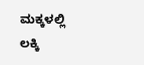ಮಕ್ಕಳಲ್ಲಿ ಲಕ್ಕಿ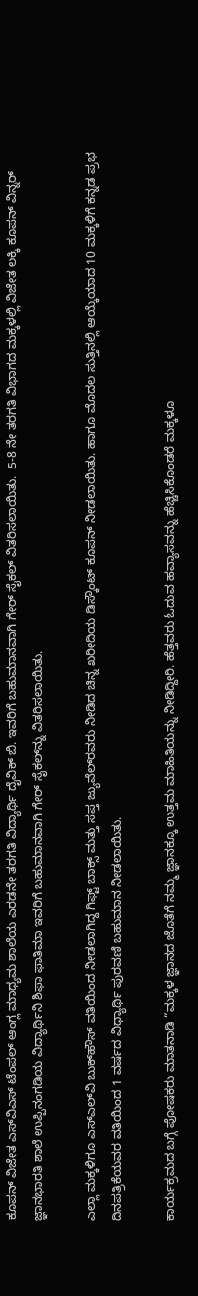ಕೂಪನ್‌ ವಿಜೇತ ಎಸ್‌ವಿಎಸ್‌ ಟೆಂಪಲ್‌ ಆಂಗ್ಲ ಮಾಧ್ಯಮ ಶಾಲೆಯ ಎರಡನೇ ತರಗತಿ ವಿದ್ಯಾರ್ಥಿ ದೈವಿಕ್‌ ಬಿ. ಇವರಿಗೆ ಬಹುಮಾನವಾಗಿ ಗೇರ್‌ ಸೈಕಲ್‌ ವಿತರಿಸಲಾಯಿತು.  5-8 ನೇ ತರಗತಿ ವಿಭಾಗದ ಮಕ್ಕಳಲ್ಲಿ ವಿಜೇತ ಲಕ್ಕಿ ಕೂಪನ್‌ ವಿನ್ನರ್‌ ಜ್ಞಾನಭಾರತಿ ಶಾಲೆ ಉಪ್ಪಿನಂಗಡಿಯ ವಿದ್ಯಾರ್ಥಿನಿ ಶಿಫಾ ಫಾತಿಮಾ ಇವರಿಗೆ ಬಹುಮಾನವಾಗಿ ಗೇರ್‌ ಸೈಕಲ್‌‌ನ್ನು ವಿತರಿಸಲಾಯಿತು.

ಎಲ್ಲಾ ಮಕ್ಕಳಿಗೂ ಎಸ್‌ಎಲ್‌ವಿ ಬುಕ್‌ಹೌಸ್‌ ವತಿಯಿಂದ ನೀಡಲಾಗಿದ್ದ ಗಿಫ್ಟ್‌ ಬಾಕ್ಸ್‌ ಮತ್ತು ಸಪ್ತ ಜ್ಯುವೆಲ್‌ರವರು ನೀಡಿದ ಚಿನ್ನ ಖರೀದಿಯ ಡಿಸ್ಕೌಂಟ್‌ ಕೂಪನ್‌ ನೀಡಲಾಯಿತು. ಹಾಗೂ ಮೊದಲ ಸುತ್ತಿನಲ್ಲಿ ಆಯ್ಕೆಯಾದ 10 ಮಕ್ಕಳಿಗೆ ಕನ್ನಡ ಪ್ರಭ ದಿನಪತ್ರಿಕೆಯವರ ವತಿಯಿಂದ 1 ವರ್ಷದ ವಿಧ್ಯಾರ್ಥಿ ಪುರವಣಿ ಬಹುಮಾನ ನೀಡಲಾಯಿತು.

ಕಾರ್ಯಕ್ರಮದ ಬಗ್ಗೆ ಪೋಷಕರು ಮಾತನಾಡಿ “ಮಕ್ಕಳ ಜ್ಞಾನದ ಜೊತೆಗೆ ನಮ್ಮ ಜ್ಞಾನಕ್ಕೂ ಉತ್ತಮ ಮಾಹಿತಿಯನ್ನು ನೀಡಿದ್ದೀರಿ. ಹೆತ್ತವರು ಓದುವ ಹವ್ಯಾಸವನ್ನು ಹೆಚ್ಚಿಸಿಕೊಂಡರೆ ಮಕ್ಕಳೂ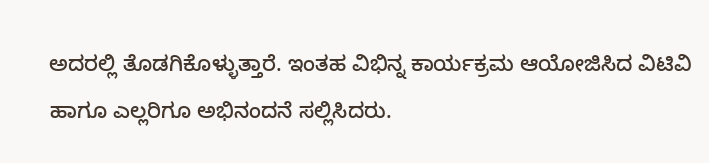ಅದರಲ್ಲಿ ತೊಡಗಿಕೊಳ್ಳುತ್ತಾರೆ. ಇಂತಹ ವಿಭಿನ್ನ ಕಾರ್ಯಕ್ರಮ ಆಯೋಜಿಸಿದ ವಿಟಿವಿ ಹಾಗೂ ಎಲ್ಲರಿಗೂ ಅಭಿನಂದನೆ ಸಲ್ಲಿಸಿದರು.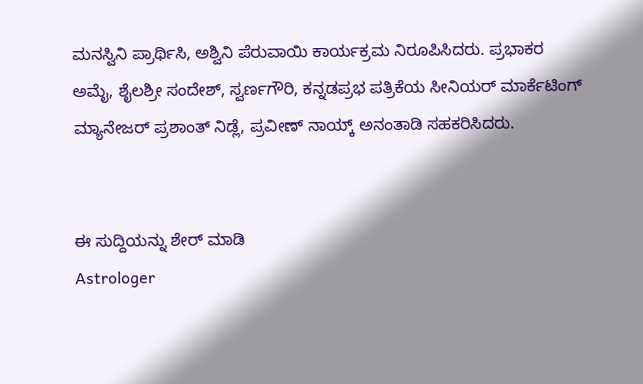ಮನಸ್ವಿನಿ ಪ್ರಾರ್ಥಿಸಿ, ಅಶ್ವಿನಿ ಪೆರುವಾಯಿ ಕಾರ್ಯಕ್ರಮ ನಿರೂಪಿಸಿದರು. ಪ್ರಭಾಕರ ಅಮೈ, ಶೈಲಶ್ರೀ ಸಂದೇಶ್‌, ಸ್ವರ್ಣಗೌರಿ, ಕನ್ನಡಪ್ರಭ ಪತ್ರಿಕೆಯ ಸೀನಿಯರ್ ಮಾರ್ಕೆಟಿಂಗ್ ಮ್ಯಾನೇಜರ್ ಪ್ರಶಾಂತ್ ನಿಡ್ಲೆ, ಪ್ರವೀಣ್‌ ನಾಯ್ಕ್ ಅನಂತಾಡಿ ಸಹಕರಿಸಿದರು.


ಈ ಸುದ್ದಿಯನ್ನು ಶೇರ್ ಮಾಡಿ
Astrologer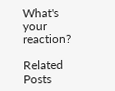What's your reaction?

Related Posts